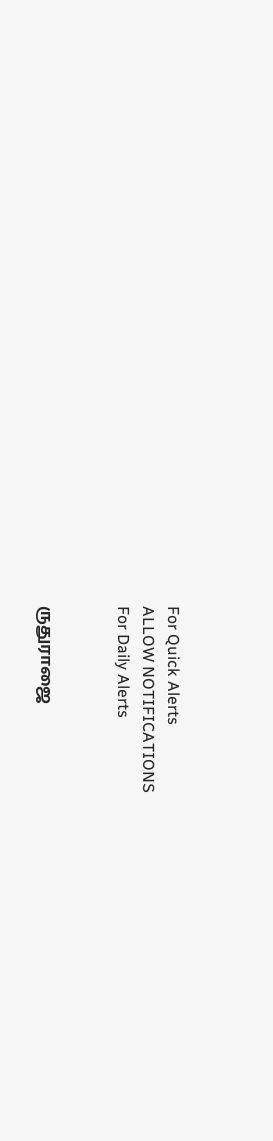For Quick Alerts
ALLOW NOTIFICATIONS
For Daily Alerts


ருதுராஜை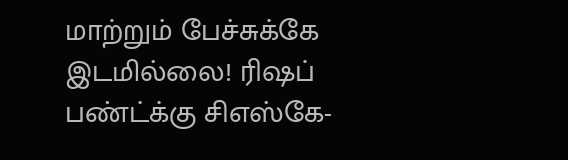மாற்றும் பேச்சுக்கே இடமில்லை! ரிஷப் பண்ட்க்கு சிஎஸ்கே-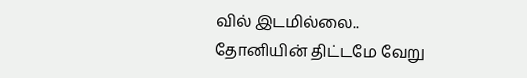வில் இடமில்லை.. தோனியின் திட்டமே வேறு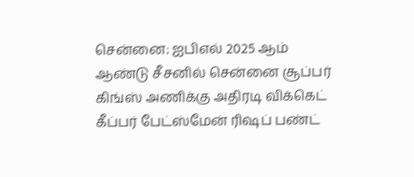சென்னை: ஐபிஎல் 2025 ஆம் ஆண்டு சீசனில் சென்னை சூப்பர் கிங்ஸ் அணிக்கு அதிரடி விக்கெட் கீப்பர் பேட்ஸ்மேன் ரிஷப் பண்ட்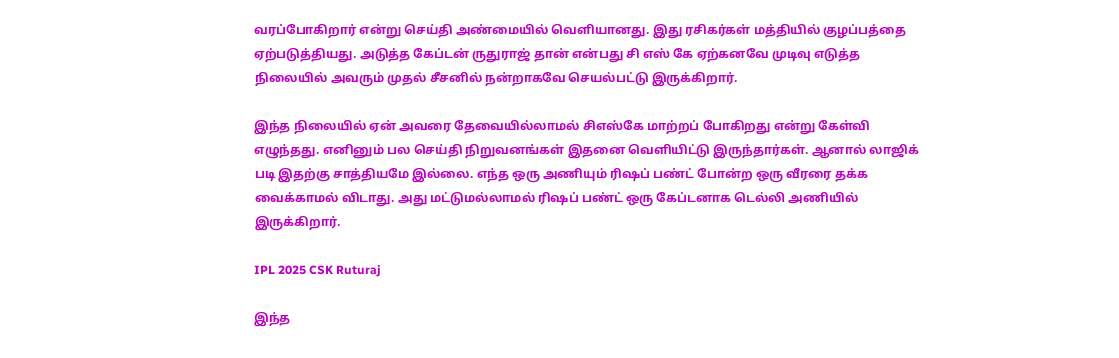வரப்போகிறார் என்று செய்தி அண்மையில் வெளியானது. இது ரசிகர்கள் மத்தியில் குழப்பத்தை ஏற்படுத்தியது. அடுத்த கேப்டன் ருதுராஜ் தான் என்பது சி எஸ் கே ஏற்கனவே முடிவு எடுத்த நிலையில் அவரும் முதல் சீசனில் நன்றாகவே செயல்பட்டு இருக்கிறார்.

இந்த நிலையில் ஏன் அவரை தேவையில்லாமல் சிஎஸ்கே மாற்றப் போகிறது என்று கேள்வி எழுந்தது. எனினும் பல செய்தி நிறுவனங்கள் இதனை வெளியிட்டு இருந்தார்கள். ஆனால் லாஜிக் படி இதற்கு சாத்தியமே இல்லை. எந்த ஒரு அணியும் ரிஷப் பண்ட் போன்ற ஒரு வீரரை தக்க வைக்காமல் விடாது. அது மட்டுமல்லாமல் ரிஷப் பண்ட் ஒரு கேப்டனாக டெல்லி அணியில் இருக்கிறார்.

IPL 2025 CSK Ruturaj

இந்த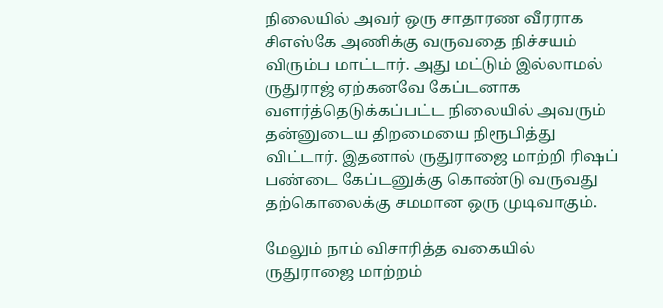நிலையில் அவர் ஒரு சாதாரண வீரராக சிஎஸ்கே அணிக்கு வருவதை நிச்சயம் விரும்ப மாட்டார். அது மட்டும் இல்லாமல் ருதுராஜ் ஏற்கனவே கேப்டனாக வளர்த்தெடுக்கப்பட்ட நிலையில் அவரும் தன்னுடைய திறமையை நிரூபித்து விட்டார். இதனால் ருதுராஜை மாற்றி ரிஷப் பண்டை கேப்டனுக்கு கொண்டு வருவது தற்கொலைக்கு சமமான ஒரு முடிவாகும்.

மேலும் நாம் விசாரித்த வகையில் ருதுராஜை மாற்றம்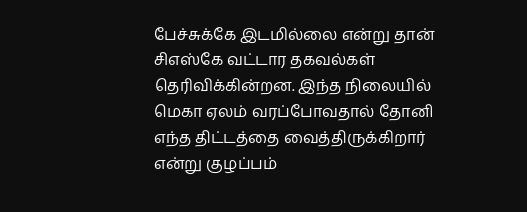பேச்சுக்கே இடமில்லை என்று தான் சிஎஸ்கே வட்டார தகவல்கள் தெரிவிக்கின்றன. இந்த நிலையில் மெகா ஏலம் வரப்போவதால் தோனி எந்த திட்டத்தை வைத்திருக்கிறார் என்று குழப்பம்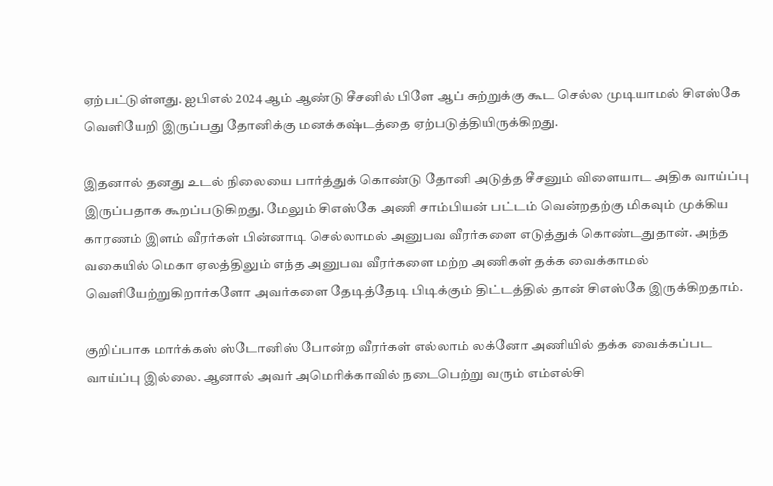ஏற்பட்டுள்ளது. ஐபிஎல் 2024 ஆம் ஆண்டு சீசனில் பிளே ஆப் சுற்றுக்கு கூட செல்ல முடியாமல் சிஎஸ்கே வெளியேறி இருப்பது தோனிக்கு மனக்கஷ்டத்தை ஏற்படுத்தியிருக்கிறது.

இதனால் தனது உடல் நிலையை பார்த்துக் கொண்டு தோனி அடுத்த சீசனும் விளையாட அதிக வாய்ப்பு இருப்பதாக கூறப்படுகிறது. மேலும் சிஎஸ்கே அணி சாம்பியன் பட்டம் வென்றதற்கு மிகவும் முக்கிய காரணம் இளம் வீரர்கள் பின்னாடி செல்லாமல் அனுபவ வீரர்களை எடுத்துக் கொண்டதுதான். அந்த வகையில் மெகா ஏலத்திலும் எந்த அனுபவ வீரர்களை மற்ற அணிகள் தக்க வைக்காமல் வெளியேற்றுகிறார்களோ அவர்களை தேடித்தேடி பிடிக்கும் திட்டத்தில் தான் சிஎஸ்கே இருக்கிறதாம்.

குறிப்பாக மார்க்கஸ் ஸ்டோனிஸ் போன்ற வீரர்கள் எல்லாம் லக்னோ அணியில் தக்க வைக்கப்பட வாய்ப்பு இல்லை. ஆனால் அவர் அமெரிக்காவில் நடைபெற்று வரும் எம்எல்சி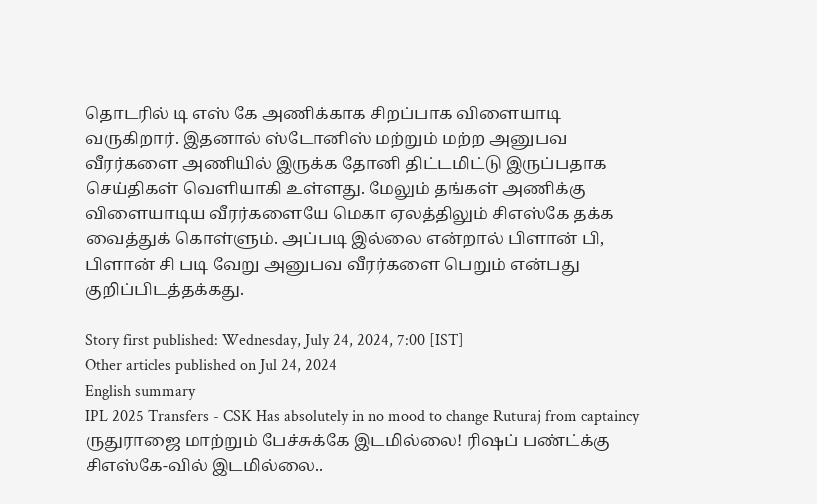தொடரில் டி எஸ் கே அணிக்காக சிறப்பாக விளையாடி வருகிறார். இதனால் ஸ்டோனிஸ் மற்றும் மற்ற அனுபவ வீரர்களை அணியில் இருக்க தோனி திட்டமிட்டு இருப்பதாக செய்திகள் வெளியாகி உள்ளது. மேலும் தங்கள் அணிக்கு விளையாடிய வீரர்களையே மெகா ஏலத்திலும் சிஎஸ்கே தக்க வைத்துக் கொள்ளும். அப்படி இல்லை என்றால் பிளான் பி, பிளான் சி படி வேறு அனுபவ வீரர்களை பெறும் என்பது குறிப்பிடத்தக்கது.

Story first published: Wednesday, July 24, 2024, 7:00 [IST]
Other articles published on Jul 24, 2024
English summary
IPL 2025 Transfers - CSK Has absolutely in no mood to change Ruturaj from captaincy ருதுராஜை மாற்றும் பேச்சுக்கே இடமில்லை! ரிஷப் பண்ட்க்கு சிஎஸ்கே-வில் இடமில்லை..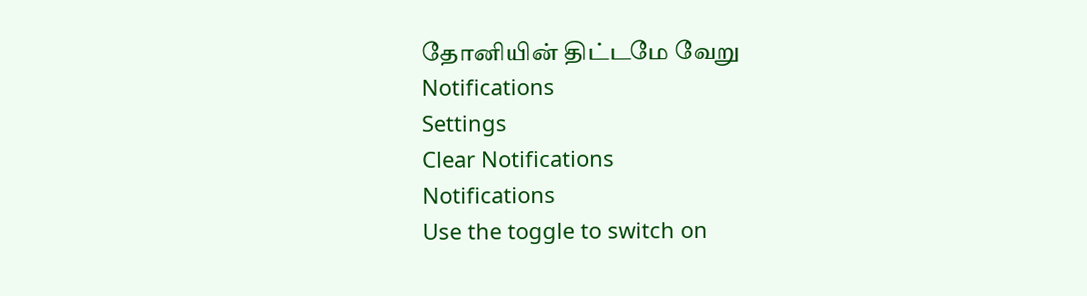தோனியின் திட்டமே வேறு
Notifications
Settings
Clear Notifications
Notifications
Use the toggle to switch on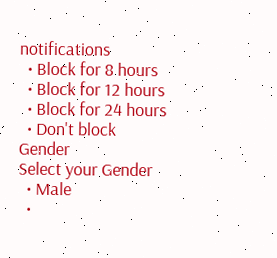notifications
  • Block for 8 hours
  • Block for 12 hours
  • Block for 24 hours
  • Don't block
Gender
Select your Gender
  • Male
  •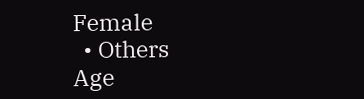Female
  • Others
Age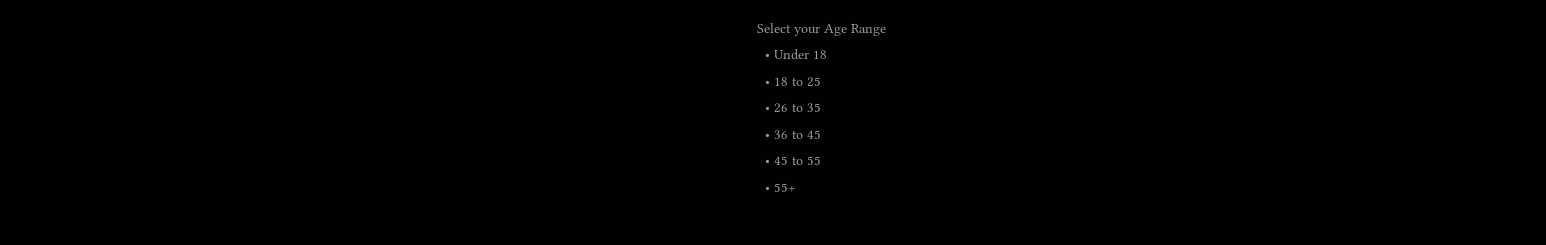Select your Age Range
  • Under 18
  • 18 to 25
  • 26 to 35
  • 36 to 45
  • 45 to 55
  • 55+